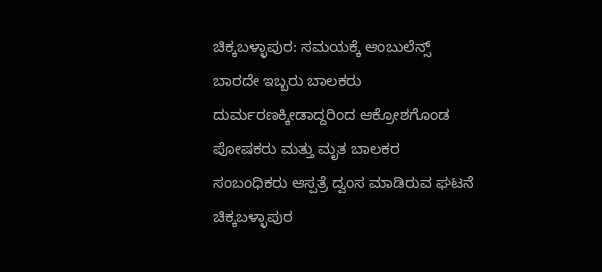ಚಿಕ್ಕಬಳ್ಳಾಪುರ: ಸಮಯಕ್ಕೆ ಆಂಬುಲೆನ್ಸ್ ಬಾರದೇ ಇಬ್ಬರು ಬಾಲಕರು ದುರ್ಮರಣಕ್ಕೀಡಾದ್ದರಿಂದ ಆಕ್ರೋಶಗೊಂಡ ಪೋಷಕರು ಮತ್ತು ಮೃತ ಬಾಲಕರ ಸಂಬಂಧಿಕರು ಆಸ್ಪತ್ರೆ ದ್ವಂಸ ಮಾಡಿರುವ ಘಟನೆ ಚಿಕ್ಕಬಳ್ಳಾಪುರ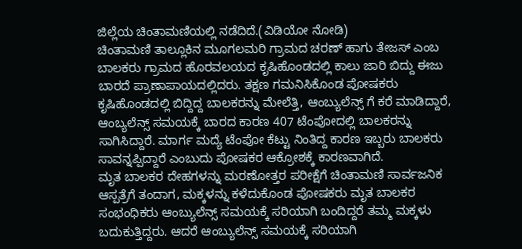ಜಿಲ್ಲೆಯ ಚಿಂತಾಮಣಿಯಲ್ಲಿ ನಡೆದಿದೆ.(ವಿಡಿಯೋ ನೋಡಿ)
ಚಿಂತಾಮಣಿ ತಾಲ್ಲೂಕಿನ ಮೂಗಲಮರಿ ಗ್ರಾಮದ ಚರಣ್ ಹಾಗು ತೇಜಸ್ ಎಂಬ ಬಾಲಕರು ಗ್ರಾಮದ ಹೊರವಲಯದ ಕೃಷಿಹೊಂಡದಲ್ಲಿ ಕಾಲು ಜಾರಿ ಬಿದ್ದು ಈಜು ಬಾರದೆ ಪ್ರಾಣಾಪಾಯದಲ್ಲಿದರು. ತಕ್ಷಣ ಗಮನಿಸಿಕೊಂಡ ಪೋಷಕರು ಕೃಷಿಹೊಂಡದಲ್ಲಿ ಬಿದ್ದಿದ್ದ ಬಾಲಕರನ್ನು ಮೇಲೆತ್ತಿ, ಆಂಬ್ಯುಲೆನ್ಸ್ ಗೆ ಕರೆ ಮಾಡಿದ್ದಾರೆ, ಆಂಬ್ಯಲೆನ್ಸ್ ಸಮಯಕ್ಕೆ ಬಾರದ ಕಾರಣ 407 ಟೆಂಪೋದಲ್ಲಿ ಬಾಲಕರನ್ನು ಸಾಗಿಸಿದ್ದಾರೆ. ಮಾರ್ಗ ಮದ್ಯೆ ಟೆಂಪೋ ಕೆಟ್ಟು ನಿಂತಿದ್ದ ಕಾರಣ ಇಬ್ಬರು ಬಾಲಕರು ಸಾವನ್ನಪ್ಪಿದ್ದಾರೆ ಎಂಬುದು ಪೋಷಕರ ಆಕ್ರೋಶಕ್ಕೆ ಕಾರಣವಾಗಿದೆ.
ಮೃತ ಬಾಲಕರ ದೇಹಗಳನ್ನು ಮರಣೋತ್ತರ ಪರೀಕ್ಷೆಗೆ ಚಿಂತಾಮಣಿ ಸಾರ್ವಜನಿಕ ಆಸ್ಪತ್ರೆಗೆ ತಂದಾಗ, ಮಕ್ಕಳನ್ನು ಕಳೆದುಕೊಂಡ ಪೋಷಕರು ಮೃತ ಬಾಲಕರ ಸಂಭಂಧಿಕರು ಆಂಬ್ಯುಲೆನ್ಸ್ ಸಮಯಕ್ಕೆ ಸರಿಯಾಗಿ ಬಂದಿದ್ದರೆ ತಮ್ಮ ಮಕ್ಕಳು ಬದುಕುತ್ತಿದ್ದರು. ಆದರೆ ಆಂಬ್ಯುಲೆನ್ಸ್ ಸಮಯಕ್ಕೆ ಸರಿಯಾಗಿ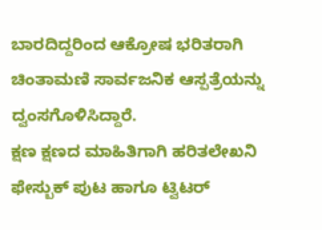ಬಾರದಿದ್ದರಿಂದ ಆಕ್ರೋಷ ಭರಿತರಾಗಿ ಚಿಂತಾಮಣಿ ಸಾರ್ವಜನಿಕ ಆಸ್ಪತ್ರೆಯನ್ನು ದ್ವಂಸಗೊಳಿಸಿದ್ದಾರೆ.
ಕ್ಷಣ ಕ್ಷಣದ ಮಾಹಿತಿಗಾಗಿ ಹರಿತಲೇಖನಿ ಫೇಸ್ಬುಕ್ ಪುಟ ಹಾಗೂ ಟ್ವಿಟರ್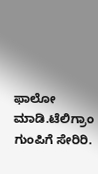ಫಾಲೋ ಮಾಡಿ.ಟೆಲಿಗ್ರಾಂ ಗುಂಪಿಗೆ ಸೇರಿರಿ.